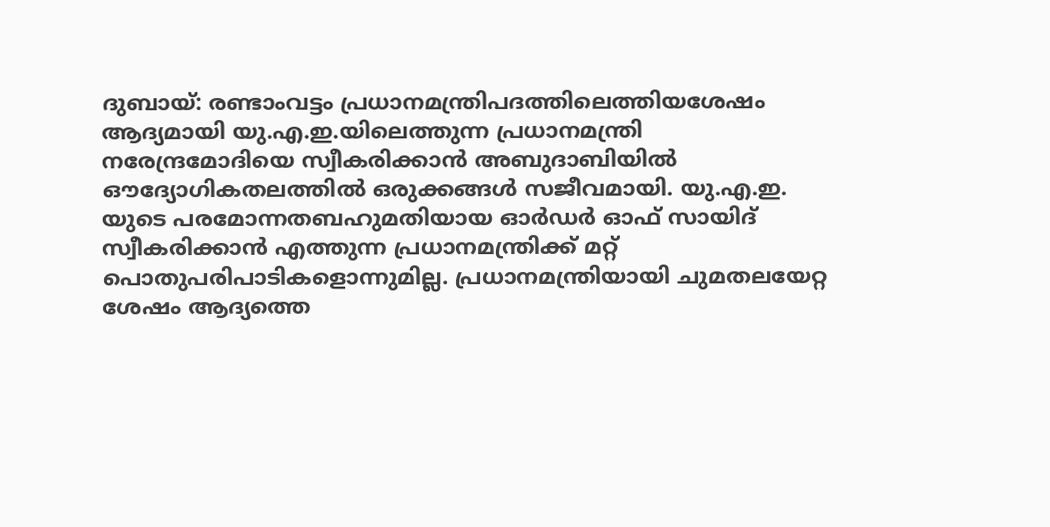ദുബായ്: രണ്ടാംവട്ടം പ്രധാനമന്ത്രിപദത്തിലെത്തിയശേഷം ആദ്യമായി യു.എ.ഇ.യിലെത്തുന്ന പ്രധാനമന്ത്രി നരേന്ദ്രമോദിയെ സ്വീകരിക്കാൻ അബുദാബിയിൽ ഔദ്യോഗികതലത്തിൽ ഒരുക്കങ്ങൾ സജീവമായി. യു.എ.ഇ. യുടെ പരമോന്നതബഹുമതിയായ ഓർഡർ ഓഫ് സായിദ് സ്വീകരിക്കാൻ എത്തുന്ന പ്രധാനമന്ത്രിക്ക് മറ്റ് പൊതുപരിപാടികളൊന്നുമില്ല. പ്രധാനമന്ത്രിയായി ചുമതലയേറ്റ ശേഷം ആദ്യത്തെ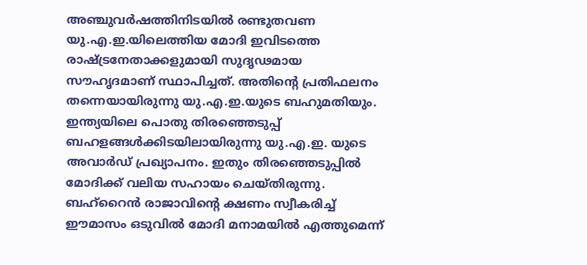അഞ്ചുവർഷത്തിനിടയിൽ രണ്ടുതവണ യു.എ.ഇ.യിലെത്തിയ മോദി ഇവിടത്തെ രാഷ്ട്രനേതാക്കളുമായി സുദൃഢമായ സൗഹൃദമാണ് സ്ഥാപിച്ചത്. അതിന്റെ പ്രതിഫലനം തന്നെയായിരുന്നു യു.എ.ഇ.യുടെ ബഹുമതിയും. ഇന്ത്യയിലെ പൊതു തിരഞ്ഞെടുപ്പ് ബഹളങ്ങൾക്കിടയിലായിരുന്നു യു.എ.ഇ. യുടെ അവാർഡ് പ്രഖ്യാപനം. ഇതും തിരഞ്ഞെടുപ്പിൽ മോദിക്ക് വലിയ സഹായം ചെയ്തിരുന്നു. ബഹ്റൈൻ രാജാവിന്റെ ക്ഷണം സ്വീകരിച്ച് ഈമാസം ഒടുവിൽ മോദി മനാമയിൽ എത്തുമെന്ന്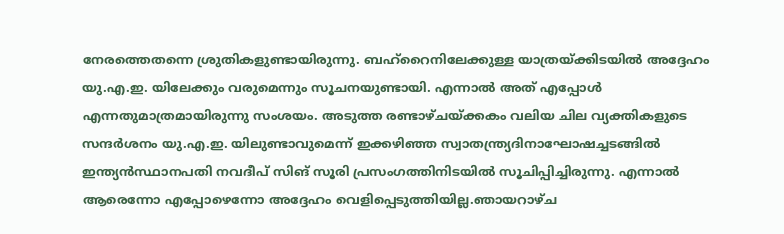നേരത്തെതന്നെ ശ്രുതികളുണ്ടായിരുന്നു. ബഹ്റൈനിലേക്കുള്ള യാത്രയ്ക്കിടയിൽ അദ്ദേഹം യു.എ.ഇ. യിലേക്കും വരുമെന്നും സൂചനയുണ്ടായി. എന്നാൽ അത് എപ്പോൾ എന്നതുമാത്രമായിരുന്നു സംശയം. അടുത്ത രണ്ടാഴ്ചയ്ക്കകം വലിയ ചില വ്യക്തികളുടെ സന്ദർശനം യു.എ.ഇ. യിലുണ്ടാവുമെന്ന് ഇക്കഴിഞ്ഞ സ്വാതന്ത്ര്യദിനാഘോഷച്ചടങ്ങിൽ ഇന്ത്യൻസ്ഥാനപതി നവദീപ് സിങ് സൂരി പ്രസംഗത്തിനിടയിൽ സൂചിപ്പിച്ചിരുന്നു. എന്നാൽ ആരെന്നോ എപ്പോഴെന്നോ അദ്ദേഹം വെളിപ്പെടുത്തിയില്ല.ഞായറാഴ്ച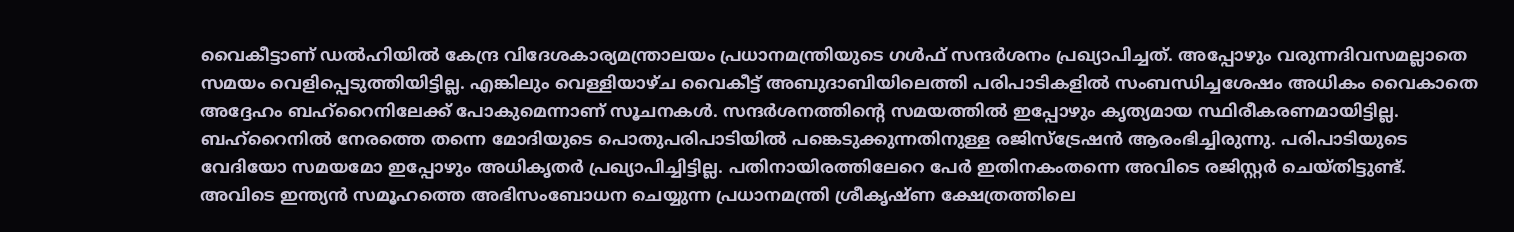വൈകീട്ടാണ് ഡൽഹിയിൽ കേന്ദ്ര വിദേശകാര്യമന്ത്രാലയം പ്രധാനമന്ത്രിയുടെ ഗൾഫ് സന്ദർശനം പ്രഖ്യാപിച്ചത്. അപ്പോഴും വരുന്നദിവസമല്ലാതെ സമയം വെളിപ്പെടുത്തിയിട്ടില്ല. എങ്കിലും വെള്ളിയാഴ്ച വൈകീട്ട് അബുദാബിയിലെത്തി പരിപാടികളിൽ സംബന്ധിച്ചശേഷം അധികം വൈകാതെ അദ്ദേഹം ബഹ്റൈനിലേക്ക് പോകുമെന്നാണ് സൂചനകൾ. സന്ദർശനത്തിന്റെ സമയത്തിൽ ഇപ്പോഴും കൃത്യമായ സ്ഥിരീകരണമായിട്ടില്ല. ബഹ്റൈനിൽ നേരത്തെ തന്നെ മോദിയുടെ പൊതുപരിപാടിയിൽ പങ്കെടുക്കുന്നതിനുള്ള രജിസ്ട്രേഷൻ ആരംഭിച്ചിരുന്നു. പരിപാടിയുടെ വേദിയോ സമയമോ ഇപ്പോഴും അധികൃതർ പ്രഖ്യാപിച്ചിട്ടില്ല. പതിനായിരത്തിലേറെ പേർ ഇതിനകംതന്നെ അവിടെ രജിസ്റ്റർ ചെയ്തിട്ടുണ്ട്. അവിടെ ഇന്ത്യൻ സമൂഹത്തെ അഭിസംബോധന ചെയ്യുന്ന പ്രധാനമന്ത്രി ശ്രീകൃഷ്ണ ക്ഷേത്രത്തിലെ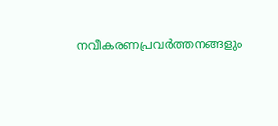നവീകരണപ്രവർത്തനങ്ങളും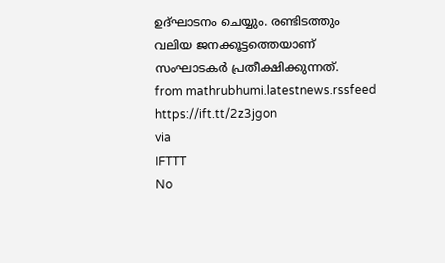ഉദ്ഘാടനം ചെയ്യും. രണ്ടിടത്തും വലിയ ജനക്കൂട്ടത്തെയാണ് സംഘാടകർ പ്രതീക്ഷിക്കുന്നത്.
from mathrubhumi.latestnews.rssfeed https://ift.tt/2z3jgon
via
IFTTT
No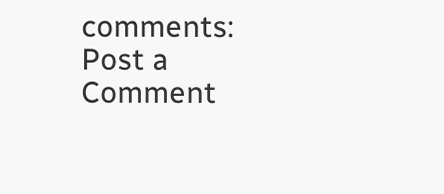comments:
Post a Comment